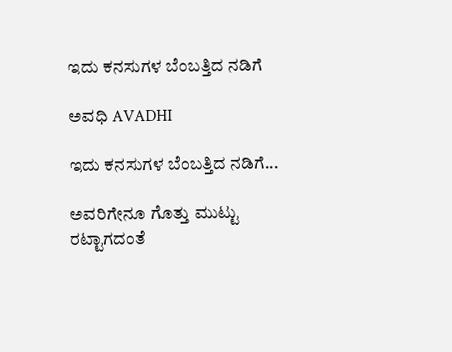ಇದು ಕನಸುಗಳ ಬೆಂಬತ್ತಿದ ನಡಿಗೆ‍

ಅವಧಿ AVADHI

ಇದು ಕನಸುಗಳ ಬೆಂಬತ್ತಿದ ನಡಿಗೆ...

ಅವರಿಗೇನೂ ಗೊತ್ತು ಮುಟ್ಟು ರಟ್ಟಾಗದಂತೆ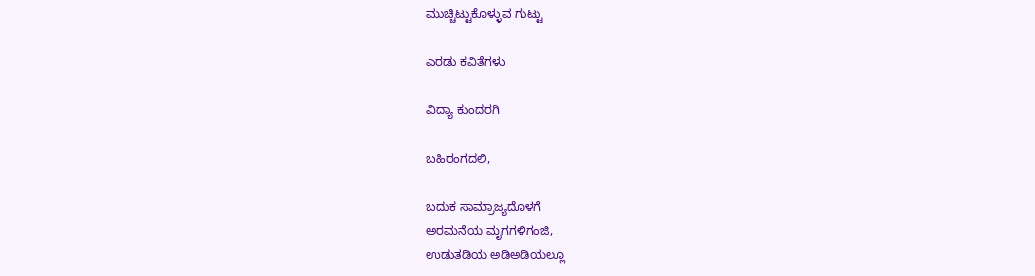ಮುಚ್ಚಿಟ್ಟುಕೊಳ್ಳುವ ಗುಟ್ಟು

ಎರಡು ಕವಿತೆಗಳು

ವಿದ್ಯಾ ಕುಂದರಗಿ

ಬಹಿರಂಗದಲಿ,

ಬದುಕ ಸಾಮ್ರಾಜ್ಯದೊಳಗೆ
ಅರಮನೆಯ ಮೃಗಗಳಿಗಂಜಿ,
ಉಡುತಡಿಯ ಅಡಿಅಡಿಯಲ್ಲೂ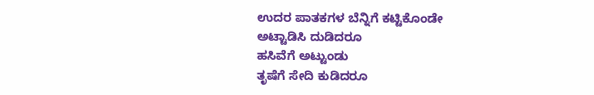ಉದರ ಪಾತಕಗಳ ಬೆನ್ನಿಗೆ ಕಟ್ಟಿಕೊಂಡೇ
ಅಟ್ಟಾಡಿಸಿ ದುಡಿದರೂ
ಹಸಿವೆಗೆ ಅಟ್ಟುಂಡು
ತೃಷೆಗೆ ಸೇದಿ ಕುಡಿದರೂ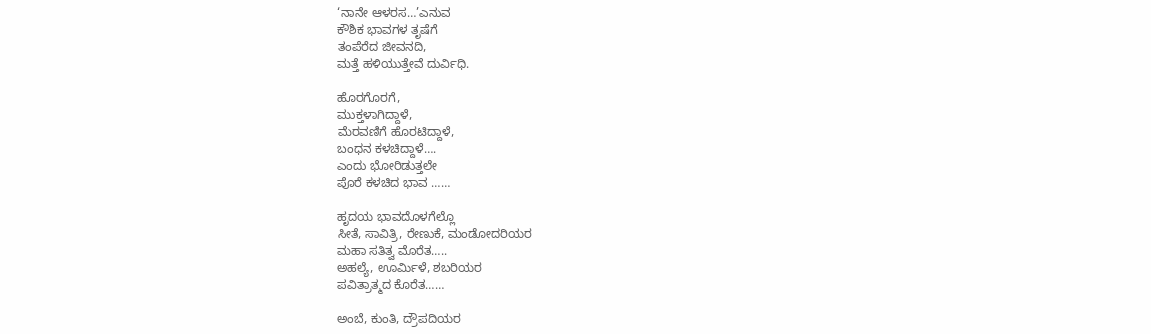‘ನಾನೇ ಆಳರಸ…’ಎನುವ
ಕೌಶಿಕ ಭಾವಗಳ ತೃಷೆಗೆ
ತಂಪೆರೆದ ಜೀವನದಿ,
ಮತ್ತೆ ಹಳಿಯುತ್ತೇವೆ ದುರ್ವಿಧಿ.

ಹೊರಗೊರಗೆ,
ಮುಕ್ತಳಾಗಿದ್ದಾಳೆ,
ಮೆರವಣಿಗೆ ಹೊರಟಿದ್ದಾಳೆ,
ಬಂಧನ ಕಳಚಿದ್ದಾಳೆ….
ಎಂದು ಭೋರಿಡುತ್ತಲೇ
ಪೊರೆ ಕಳಚಿದ ಭಾವ ……

ಹೃದಯ ಭಾವದೊಳಗೆಲ್ಲೊ
ಸೀತೆ, ಸಾವಿತ್ರಿ, ರೇಣುಕೆ, ಮಂಡೋದರಿಯರ
ಮಹಾ ಸತಿತ್ವ ಮೊರೆತ…..
ಅಹಲ್ಯೆ, ಊರ್ಮಿಳೆ, ಶಬರಿಯರ
ಪವಿತ್ರಾತ್ಮದ ಕೊರೆತ……

ಅಂಬೆ, ಕುಂತಿ, ದ್ರೌಪದಿಯರ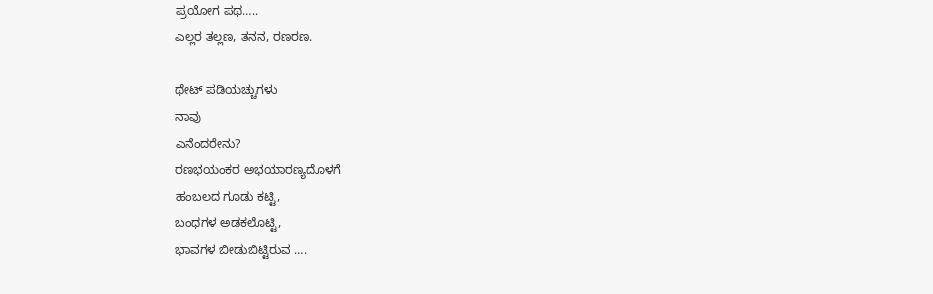ಪ್ರಯೋಗ ಪಥ…..
ಎಲ್ಲರ ತಲ್ಲಣ, ತನನ, ರಣರಣ.

ಥೇಟ್ ಪಡಿಯಚ್ಚುಗಳು
ನಾವು
ಎನೆಂದರೇನು?
ರಣಭಯಂಕರ ಅಭಯಾರಣ್ಯದೊಳಗೆ
ಹಂಬಲದ ಗೂಡು ಕಟ್ಟಿ,
ಬಂಧಗಳ ಅಡಕಲೊಟ್ಟಿ,
ಭಾವಗಳ ಬೀಡುಬಿಟ್ಟಿರುವ ….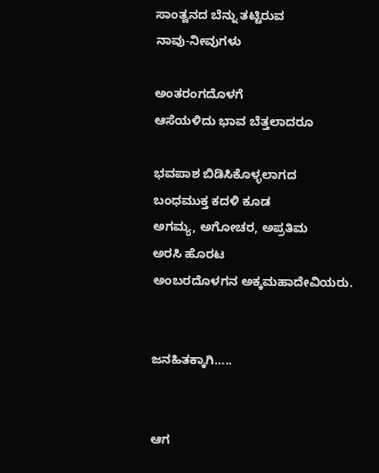ಸಾಂತ್ವನದ ಬೆನ್ನು ತಟ್ಟಿರುವ
ನಾವು-ನೀವುಗಳು

ಅಂತರಂಗದೊಳಗೆ
ಆಸೆಯಳಿದು ಭಾವ ಬೆತ್ತಲಾದರೂ

ಭವಪಾಶ ಬಿಡಿಸಿಕೊಳ್ಳಲಾಗದ
ಬಂಧಮುಕ್ತ ಕದಳಿ ಕೂಡ
ಅಗಮ್ಯ, ಅಗೋಚರ, ಅಪ್ರತಿಮ
ಅರಸಿ ಹೊರಟ
ಅಂಬರದೊಳಗನ ಅಕ್ಕಮಹಾದೇವಿಯರು.


ಜನಹಿತಕ್ಕಾಗಿ…..


ಆಗ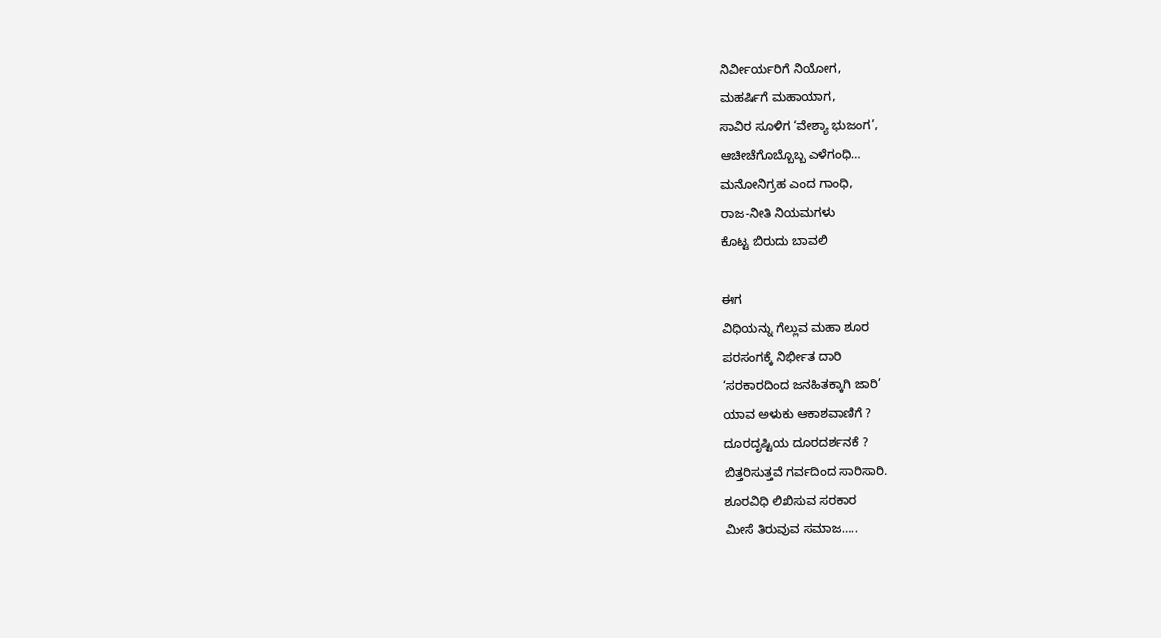ನಿರ್ವೀರ್ಯರಿಗೆ ನಿಯೋಗ,
ಮಹರ್ಷಿಗೆ ಮಹಾಯಾಗ,
ಸಾವಿರ ಸೂಳಿಗ ‘ವೇಶ್ಯಾ ಭುಜಂಗ’,
ಆಚೀಚೆಗೊಬ್ಬೊಬ್ಬ ಎಳೆಗಂಧಿ…
ಮನೋನಿಗ್ರಹ ಎಂದ ಗಾಂಧಿ,
ರಾಜ-ನೀತಿ ನಿಯಮಗಳು
ಕೊಟ್ಟ ಬಿರುದು ಬಾವಲಿ

ಈಗ
ವಿಧಿಯನ್ನು ಗೆಲ್ಲುವ ಮಹಾ ಶೂರ
ಪರಸಂಗಕ್ಕೆ ನಿರ್ಭೀತ ದಾರಿ
‘ಸರಕಾರದಿಂದ ಜನಹಿತಕ್ಕಾಗಿ ಜಾರಿ’
ಯಾವ ಅಳುಕು ಆಕಾಶವಾಣಿಗೆ ?
ದೂರದೃಷ್ಟಿಯ ದೂರದರ್ಶನಕೆ ?
ಬಿತ್ತರಿಸುತ್ತವೆ ಗರ್ವದಿಂದ ಸಾರಿಸಾರಿ.
ಶೂರವಿಧಿ ಲಿಖಿಸುವ ಸರಕಾರ
ಮೀಸೆ ತಿರುವುವ ಸಮಾಜ…..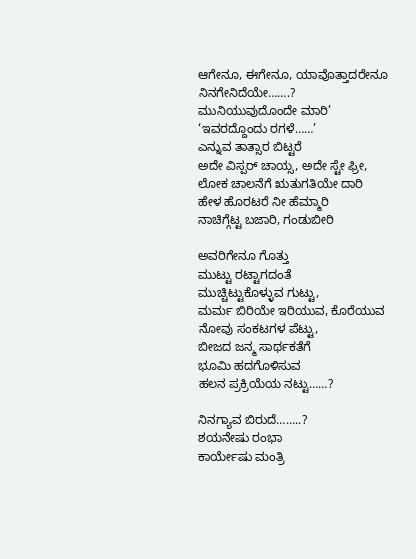ಆಗೇನೂ, ಈಗೇನೂ, ಯಾವೊತ್ತಾದರೇನೂ
ನಿನಗೇನಿದೆಯೇ…….?
ಮುನಿಯುವುದೊಂದೇ ಮಾರಿ’
‘ಇವರದ್ದೊಂದು ರಗಳೆ……’
ಎನ್ನುವ ತಾತ್ಸಾರ ಬಿಟ್ಟರೆ
ಅದೇ ವಿಸ್ಪರ್ ಚಾಯ್ಸ, ಅದೇ ಸ್ಟೇ ಫ್ರೀ,
ಲೋಕ ಚಾಲನೆಗೆ ಋತುಗತಿಯೇ ದಾರಿ
ಹೇಳ ಹೊರಟರೆ ನೀ ಹೆಮ್ಮಾರಿ
ನಾಚಿಗ್ಗೆಟ್ಟ ಬಜಾರಿ, ಗಂಡುಬೀರಿ

ಅವರಿಗೇನೂ ಗೊತ್ತು
ಮುಟ್ಟು ರಟ್ಟಾಗದಂತೆ
ಮುಚ್ಚಿಟ್ಟುಕೊಳ್ಳುವ ಗುಟ್ಟು,
ಮರ್ಮ ಬಿರಿಯೇ ಇರಿಯುವ, ಕೊರೆಯುವ
ನೋವು ಸಂಕಟಗಳ ಪೆಟ್ಟು,
ಬೀಜದ ಜನ್ಮ ಸಾರ್ಥಕತೆಗೆ
ಭೂಮಿ ಹದಗೊಳಿಸುವ
ಹಲನ ಪ್ರಕ್ರಿಯೆಯ ನಟ್ಟು……?

ನಿನಗ್ಯಾವ ಬಿರುದೆ……..?
ಶಯನೇಷು ರಂಭಾ
ಕಾರ್ಯೇಷು ಮಂತ್ರಿ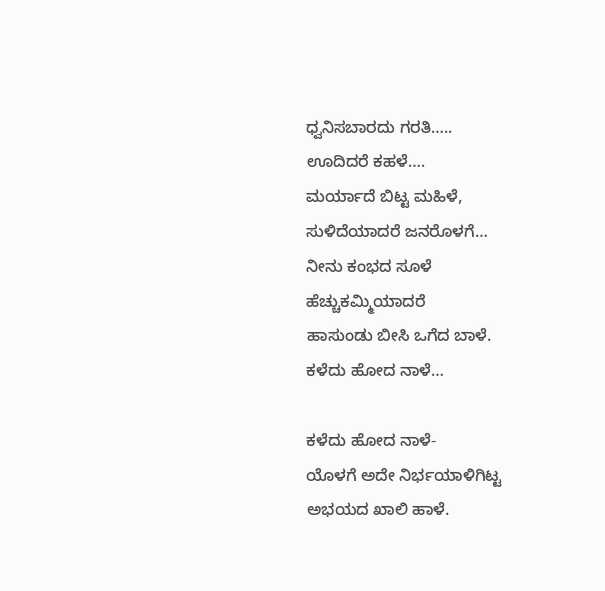ಧ್ವನಿಸಬಾರದು ಗರತಿ…..
ಊದಿದರೆ ಕಹಳೆ….
ಮರ್ಯಾದೆ ಬಿಟ್ಟ ಮಹಿಳೆ,
ಸುಳಿದೆಯಾದರೆ ಜನರೊಳಗೆ…
ನೀನು ಕಂಭದ ಸೂಳೆ
ಹೆಚ್ಚುಕಮ್ಮಿಯಾದರೆ
ಹಾಸುಂಡು ಬೀಸಿ ಒಗೆದ ಬಾಳೆ.
ಕಳೆದು ಹೋದ ನಾಳೆ…

ಕಳೆದು ಹೋದ ನಾಳೆ-
ಯೊಳಗೆ ಅದೇ ನಿರ್ಭಯಾಳಿಗಿಟ್ಟ
ಅಭಯದ ಖಾಲಿ ಹಾಳೆ.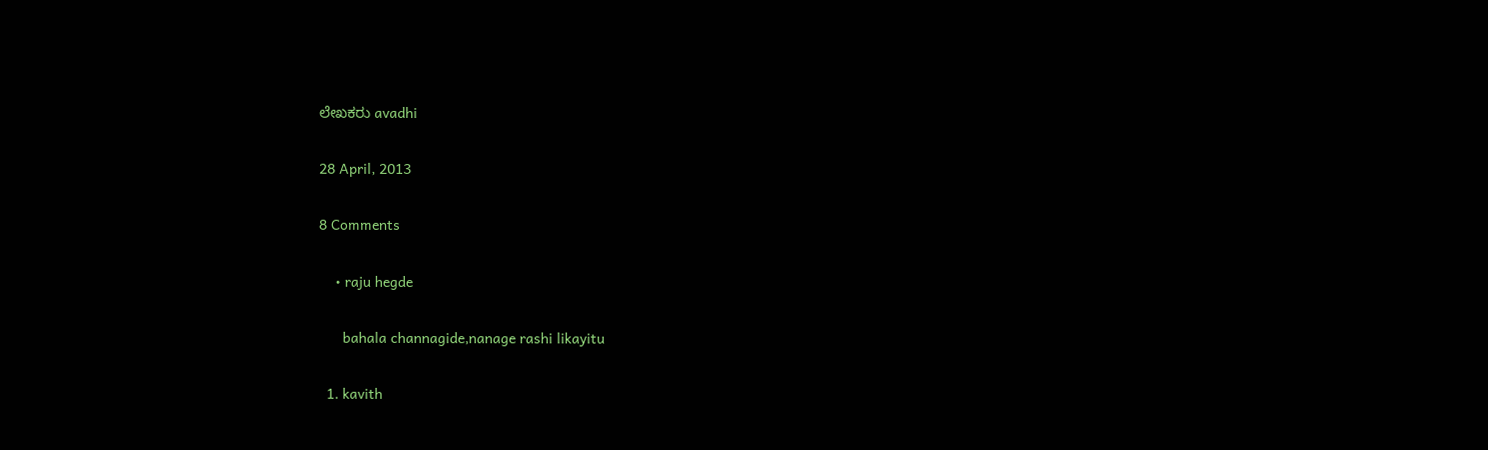ಲೇಖಕರು avadhi

28 April, 2013

8 Comments

    • raju hegde

      bahala channagide,nanage rashi likayitu

  1. kavith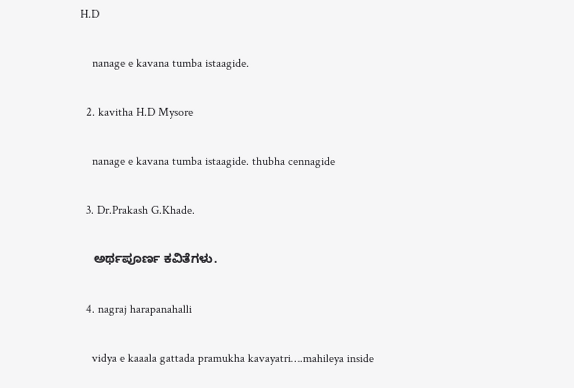H.D

    nanage e kavana tumba istaagide.

  2. kavitha H.D Mysore

    nanage e kavana tumba istaagide. thubha cennagide

  3. Dr.Prakash G.Khade.

    ಅರ್ಥಪೂರ್ಣ ಕವಿತೆಗಳು.

  4. nagraj harapanahalli

    vidya e kaaala gattada pramukha kavayatri….mahileya inside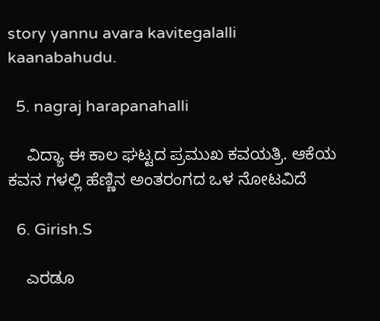story yannu avara kavitegalalli kaanabahudu.

  5. nagraj harapanahalli

    ವಿದ್ಯಾ ಈ ಕಾಲ ಘಟ್ಟದ ಪ್ರಮುಖ ಕವಯತ್ರಿ. ಆಕೆಯ ಕವನ ಗಳಲ್ಲಿ ಹೆಣ್ಣಿನ ಅಂತರಂಗದ ಒಳ ನೋಟವಿದೆ

  6. Girish.S

    ಎರಡೂ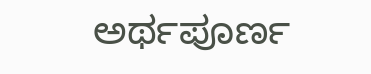ಅರ್ಥಪೂರ್ಣ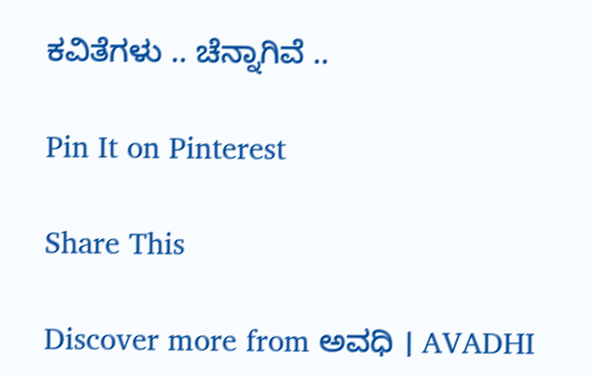ಕವಿತೆಗಳು .. ಚೆನ್ನಾಗಿವೆ ..

Pin It on Pinterest

Share This

Discover more from ಅವಧಿ । AVADHI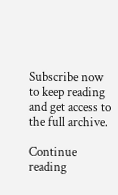Subscribe now to keep reading and get access to the full archive.

Continue reading